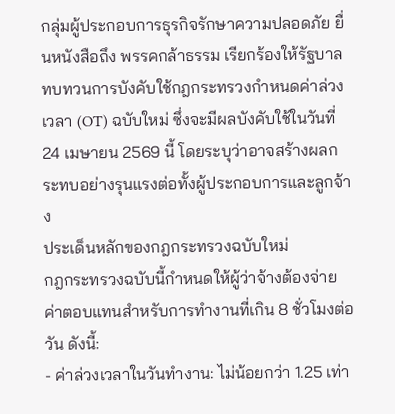กลุ่มผู้ประกอบการธุรกิจรักษาความปลอดภัย ยื่นหนังสือถึง พรรคกล้าธรรม เรียกร้องให้รัฐบาลทบทวนการบังคับใช้กฎกระทรวงกำหนดค่าล่วงเวลา (OT) ฉบับใหม่ ซึ่งจะมีผลบังคับใช้ในวันที่ 24 เมษายน 2569 นี้ โดยระบุว่าอาจสร้างผลกระทบอย่างรุนแรงต่อทั้งผู้ประกอบการและลูกจ้าง
ประเด็นหลักของกฎกระทรวงฉบับใหม่
กฎกระทรวงฉบับนี้กำหนดให้ผู้ว่าจ้างต้องจ่ายค่าตอบแทนสำหรับการทำงานที่เกิน 8 ชั่วโมงต่อวัน ดังนี้:
- ค่าล่วงเวลาในวันทำงาน: ไม่น้อยกว่า 1.25 เท่า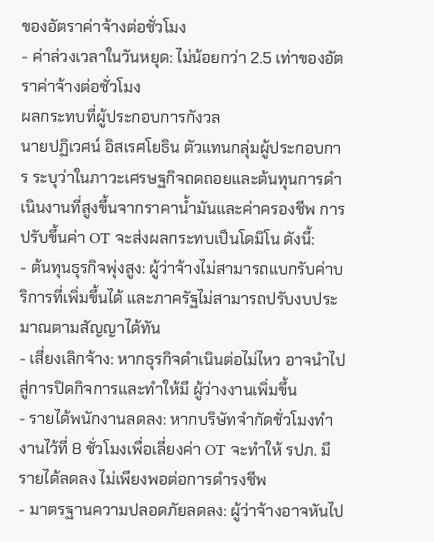ของอัตราค่าจ้างต่อชั่วโมง
- ค่าล่วงเวลาในวันหยุด: ไม่น้อยกว่า 2.5 เท่าของอัตราค่าจ้างต่อชั่วโมง
ผลกระทบที่ผู้ประกอบการกังวล
นายปฏิเวศน์ อิสเรศโยธิน ตัวแทนกลุ่มผู้ประกอบการ ระบุว่าในภาวะเศรษฐกิจถดถอยและต้นทุนการดำเนินงานที่สูงขึ้นจากราคาน้ำมันและค่าครองชีพ การปรับขึ้นค่า OT จะส่งผลกระทบเป็นโดมิโน ดังนี้:
- ต้นทุนธุรกิจพุ่งสูง: ผู้ว่าจ้างไม่สามารถแบกรับค่าบริการที่เพิ่มขึ้นได้ และภาครัฐไม่สามารถปรับงบประมาณตามสัญญาได้ทัน
- เสี่ยงเลิกจ้าง: หากธุรกิจดำเนินต่อไม่ไหว อาจนำไปสู่การปิดกิจการและทำให้มี ผู้ว่างงานเพิ่มขึ้น
- รายได้พนักงานลดลง: หากบริษัทจำกัดชั่วโมงทำงานไว้ที่ 8 ชั่วโมงเพื่อเลี่ยงค่า OT จะทำให้ รปภ. มีรายได้ลดลง ไม่เพียงพอต่อการดำรงชีพ
- มาตรฐานความปลอดภัยลดลง: ผู้ว่าจ้างอาจหันไป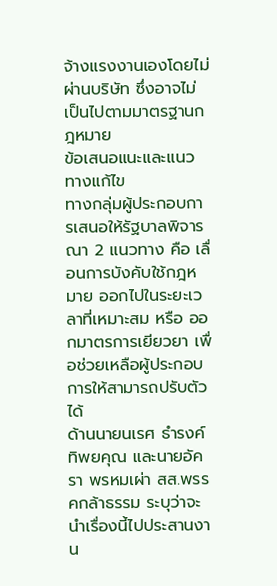จ้างแรงงานเองโดยไม่ผ่านบริษัท ซึ่งอาจไม่เป็นไปตามมาตรฐานกฎหมาย
ข้อเสนอแนะและแนวทางแก้ไข
ทางกลุ่มผู้ประกอบการเสนอให้รัฐบาลพิจารณา 2 แนวทาง คือ เลื่อนการบังคับใช้กฎหมาย ออกไปในระยะเวลาที่เหมาะสม หรือ ออกมาตรการเยียวยา เพื่อช่วยเหลือผู้ประกอบการให้สามารถปรับตัวได้
ด้านนายนเรศ ธำรงค์ทิพยคุณ และนายอัครา พรหมเผ่า สส.พรรคกล้าธรรม ระบุว่าจะนำเรื่องนี้ไปประสานงาน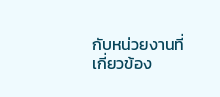กับหน่วยงานที่เกี่ยวข้อง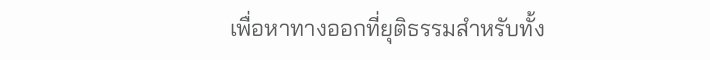เพื่อหาทางออกที่ยุติธรรมสำหรับทั้ง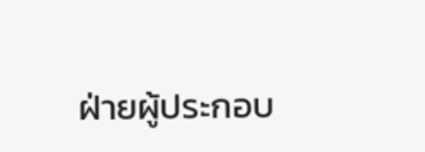ฝ่ายผู้ประกอบ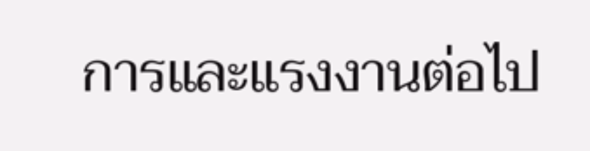การและแรงงานต่อไป